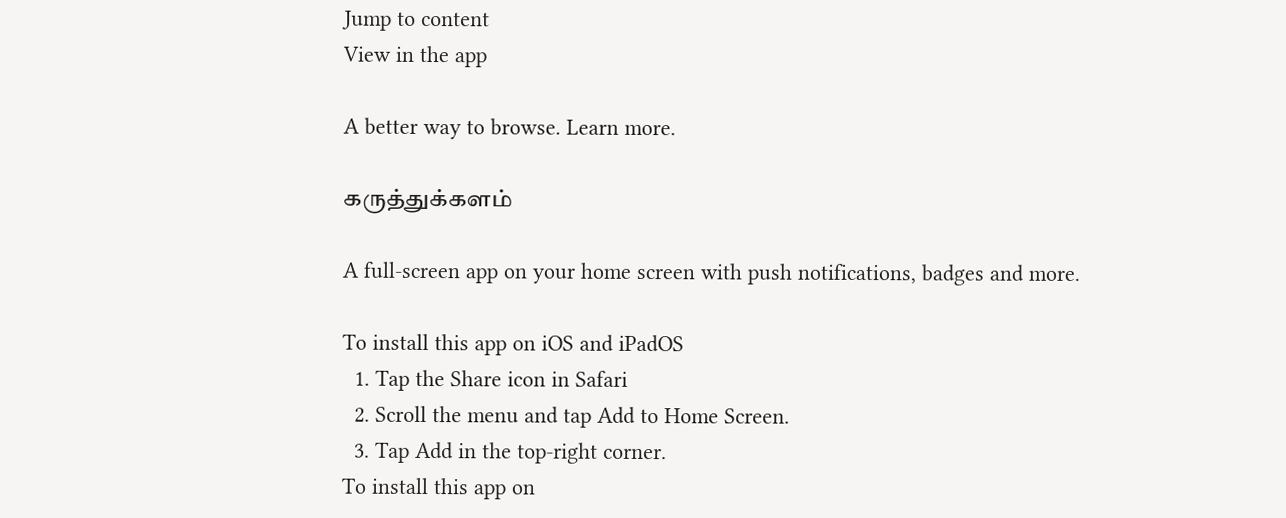Jump to content
View in the app

A better way to browse. Learn more.

கருத்துக்களம்

A full-screen app on your home screen with push notifications, badges and more.

To install this app on iOS and iPadOS
  1. Tap the Share icon in Safari
  2. Scroll the menu and tap Add to Home Screen.
  3. Tap Add in the top-right corner.
To install this app on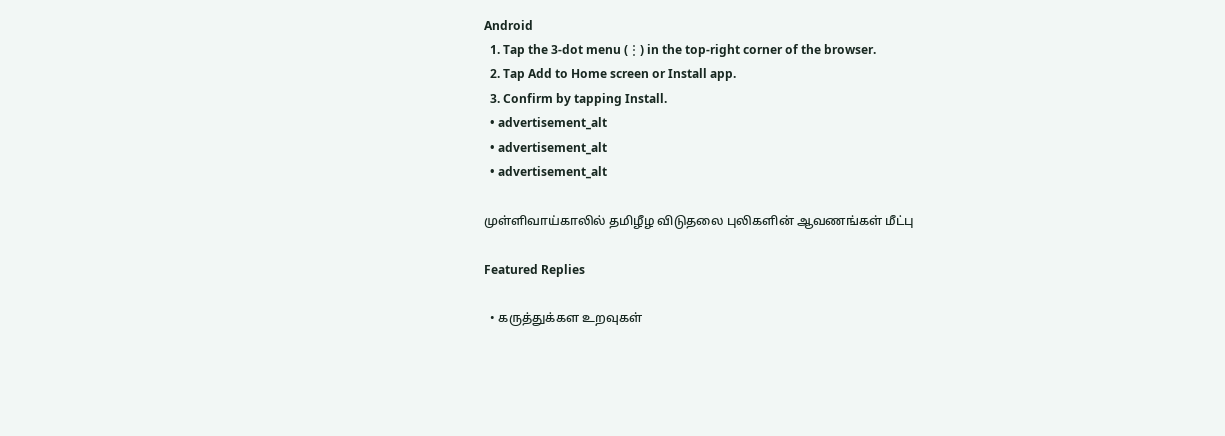Android
  1. Tap the 3-dot menu (⋮) in the top-right corner of the browser.
  2. Tap Add to Home screen or Install app.
  3. Confirm by tapping Install.
  • advertisement_alt
  • advertisement_alt
  • advertisement_alt

முள்ளிவாய்காலில் தமிழீழ விடுதலை புலிகளின் ஆவணங்கள் மீட்பு

Featured Replies

  • கருத்துக்கள உறவுகள்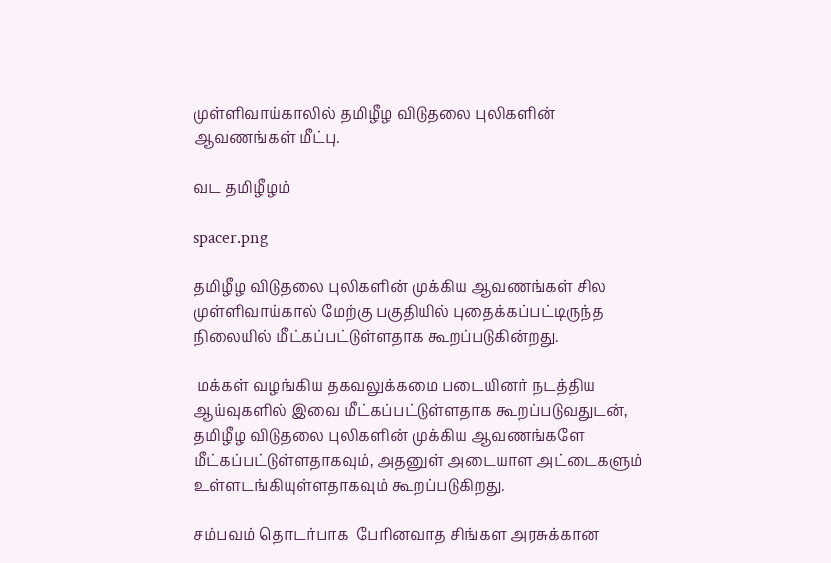முள்ளிவாய்காலில் தமிழீழ விடுதலை புலிகளின் ஆவணங்கள் மீட்பு.

வட தமிழீழம்

spacer.png

தமிழீழ விடுதலை புலிகளின் முக்கிய ஆவணங்கள் சில முள்ளிவாய்கால் மேற்கு பகுதியில் புதைக்கப்பட்டிருந்த நிலையில் மீட்கப்பட்டுள்ளதாக கூறப்படுகின்றது.

 மக்கள் வழங்கிய தகவலுக்கமை படையினர் நடத்திய ஆய்வுகளில் இவை மீட்கப்பட்டுள்ளதாக கூறப்படுவதுடன்,  தமிழீழ விடுதலை புலிகளின் முக்கிய ஆவணங்களே மீட்கப்பட்டுள்ளதாகவும், அதனுள் அடையாள அட்டைகளும் உள்ளடங்கியுள்ளதாகவும் கூறப்படுகிறது.

சம்பவம் தொடர்பாக  பேரினவாத சிங்கள அரசுக்கான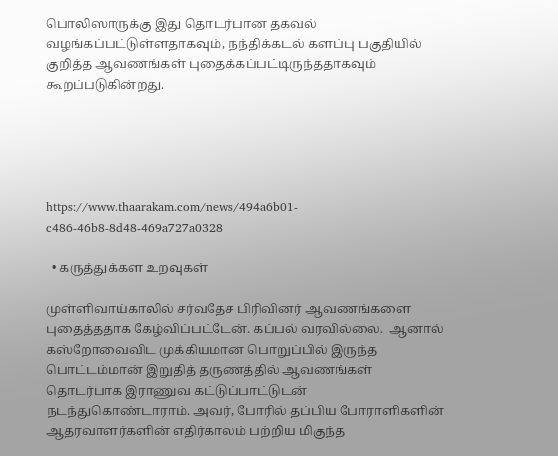பொலிஸாருக்கு இது தொடர்பான தகவல் வழங்கப்பட்டுள்ளதாகவும், நந்திக்கடல் களப்பு பகுதியில்  குறித்த ஆவணங்கள் புதைக்கப்பட்டிருந்ததாகவும் கூறப்படுகின்றது.





https://www.thaarakam.com/news/494a6b01-c486-46b8-8d48-469a727a0328

  • கருத்துக்கள உறவுகள்

முள்ளிவாய்காலில் சர்வதேச பிரிவினர் ஆவணங்களை புதைத்ததாக கேழ்விப்பட்டேன். கப்பல் வரவில்லை.  ஆனால் கஸ்றோவைவிட முக்கியமான பொறுப்பில் இருந்த  பொட்டம்மான் இறுதித் தருணத்தில் ஆவணங்கள் தொடர்பாக இராணுவ கட்டுப்பாட்டுடன் நடந்துகொண்டாராம். அவர், போரில் தப்பிய போராளிகளின் ஆதரவாளர்களின் எதிர்காலம் பற்றிய மிகுந்த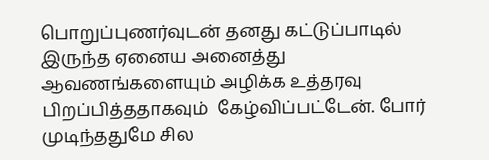பொறுப்புணர்வுடன் தனது கட்டுப்பாடில் இருந்த ஏனைய அனைத்து ஆவணங்களையும் அழிக்க உத்தரவு பிறப்பித்ததாகவும்  கேழ்விப்பட்டேன். போர் முடிந்ததுமே சில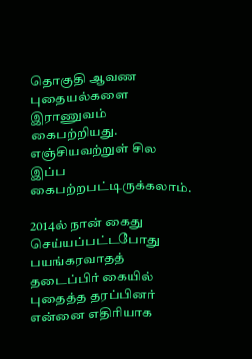தொகுதி ஆவண புதையல்களை இராணுவம் கைபற்றியது. எஞ்சியவற்றுள் சில இப்ப கைபற்றபட்டிருக்கலாம்.

2014ல் நான் கைது செய்யப்பட்டபோது  பயங்கரவாதத் தடைப்பிர் கையில்  புதைத்த தரப்பினர்   என்னை எதிரியாக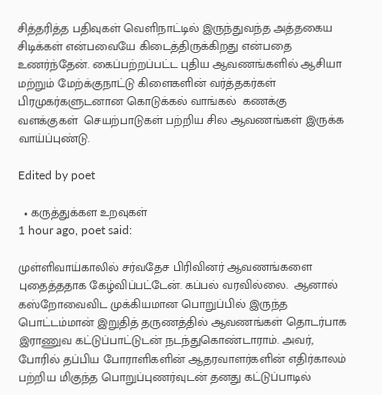சித்தரித்த பதிவுகள் வெளிநாட்டில் இருந்துவந்த அத்தகைய சிடிக்கள் என்பவையே கிடைத்திருக்கிறது என்பதை உணர்ந்தேன். கைப்பற்றப்பட்ட புதிய ஆவணங்களில் ஆசியா மற்றும் மேற்க்குநாட்டு கிளைகளின் வர்த்தகர்கள் பிரமுகர்களுடனான கொடுக்கல் வாங்கல்  கணக்கு வளக்குகள்  செயற்பாடுகள் பற்றிய சில ஆவணங்கள் இருக்க வாய்ப்புண்டு.

Edited by poet

  • கருத்துக்கள உறவுகள்
1 hour ago, poet said:

முள்ளிவாய்காலில் சர்வதேச பிரிவினர் ஆவணங்களை புதைத்ததாக கேழ்விப்பட்டேன். கப்பல் வரவில்லை.  ஆனால் கஸ்றோவைவிட முக்கியமான பொறுப்பில் இருந்த  பொட்டம்மான் இறுதித் தருணத்தில் ஆவணங்கள் தொடர்பாக இராணுவ கட்டுப்பாட்டுடன் நடந்துகொண்டாராம். அவர், போரில் தப்பிய போராளிகளின் ஆதரவாளர்களின் எதிர்காலம் பற்றிய மிகுந்த பொறுப்புணர்வுடன் தனது கட்டுப்பாடில்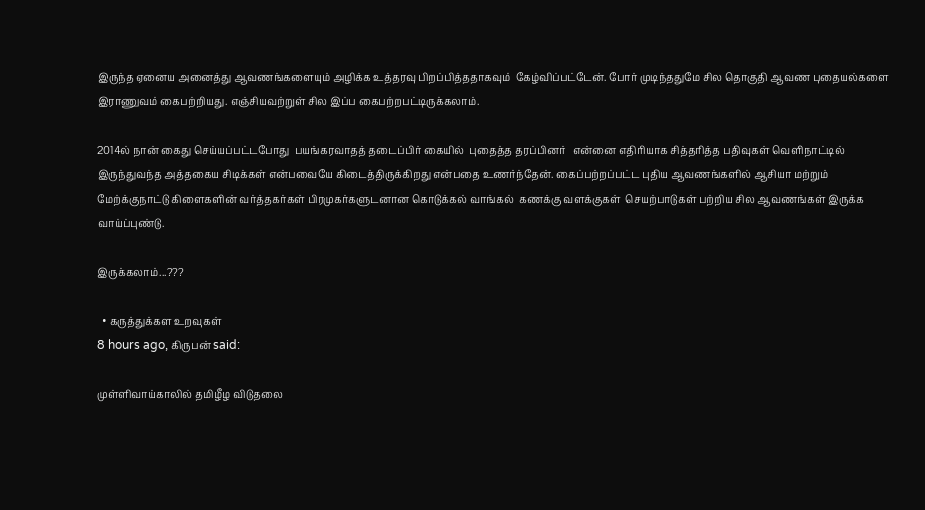இருந்த ஏனைய அனைத்து ஆவணங்களையும் அழிக்க உத்தரவு பிறப்பித்ததாகவும்  கேழ்விப்பட்டேன். போர் முடிந்ததுமே சில தொகுதி ஆவண புதையல்களை இராணுவம் கைபற்றியது. எஞ்சியவற்றுள் சில இப்ப கைபற்றபட்டிருக்கலாம்.

2014ல் நான் கைது செய்யப்பட்டபோது  பயங்கரவாதத் தடைப்பிர் கையில்  புதைத்த தரப்பினர்   என்னை எதிரியாக சித்தரித்த பதிவுகள் வெளிநாட்டில் இருந்துவந்த அத்தகைய சிடிக்கள் என்பவையே கிடைத்திருக்கிறது என்பதை உணர்ந்தேன். கைப்பற்றப்பட்ட புதிய ஆவணங்களில் ஆசியா மற்றும் மேற்க்குநாட்டு கிளைகளின் வர்த்தகர்கள் பிரமுகர்களுடனான கொடுக்கல் வாங்கல்  கணக்கு வளக்குகள்  செயற்பாடுகள் பற்றிய சில ஆவணங்கள் இருக்க வாய்ப்புண்டு.

இருக்கலாம்...???

  • கருத்துக்கள உறவுகள்
8 hours ago, கிருபன் said:

முள்ளிவாய்காலில் தமிழீழ விடுதலை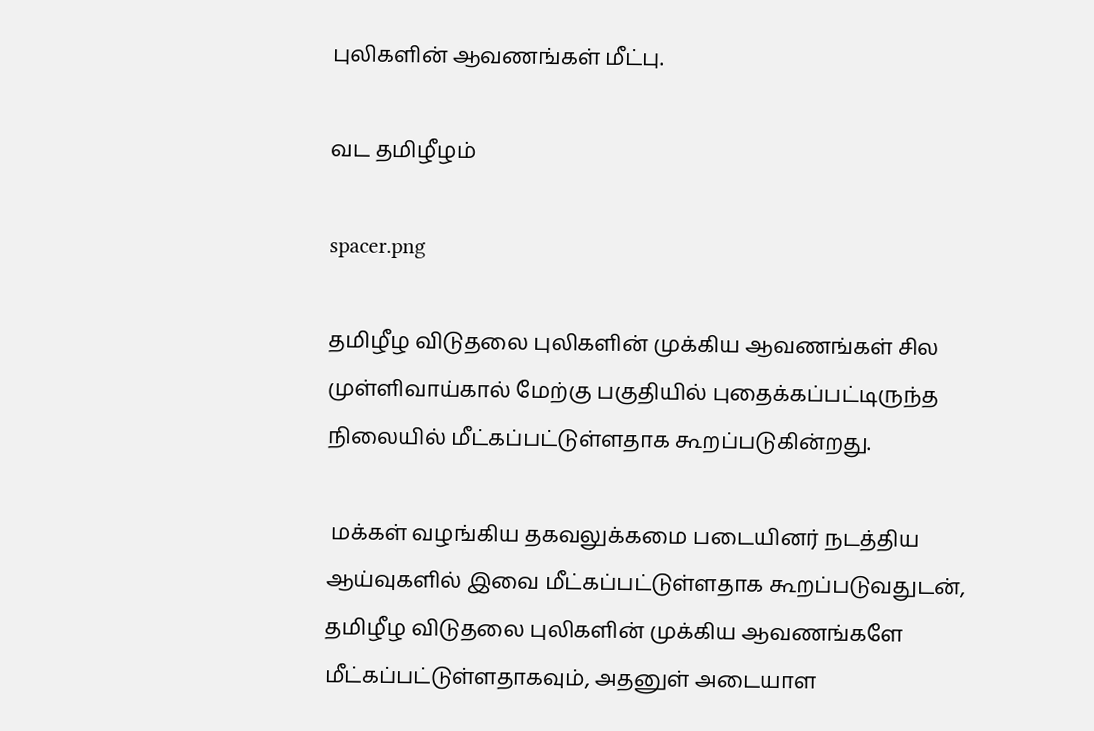புலிகளின் ஆவணங்கள் மீட்பு.

வட தமிழீழம்

spacer.png

தமிழீழ விடுதலை புலிகளின் முக்கிய ஆவணங்கள் சில முள்ளிவாய்கால் மேற்கு பகுதியில் புதைக்கப்பட்டிருந்த நிலையில் மீட்கப்பட்டுள்ளதாக கூறப்படுகின்றது.

 மக்கள் வழங்கிய தகவலுக்கமை படையினர் நடத்திய ஆய்வுகளில் இவை மீட்கப்பட்டுள்ளதாக கூறப்படுவதுடன்,  தமிழீழ விடுதலை புலிகளின் முக்கிய ஆவணங்களே மீட்கப்பட்டுள்ளதாகவும், அதனுள் அடையாள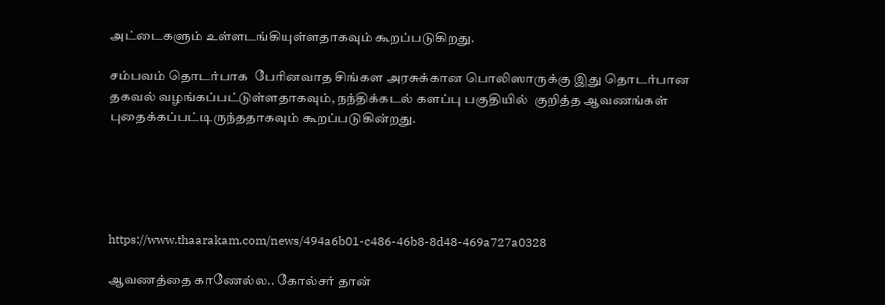அட்டைகளும் உள்ளடங்கியுள்ளதாகவும் கூறப்படுகிறது.

சம்பவம் தொடர்பாக  பேரினவாத சிங்கள அரசுக்கான பொலிஸாருக்கு இது தொடர்பான தகவல் வழங்கப்பட்டுள்ளதாகவும், நந்திக்கடல் களப்பு பகுதியில்  குறித்த ஆவணங்கள் புதைக்கப்பட்டிருந்ததாகவும் கூறப்படுகின்றது.





https://www.thaarakam.com/news/494a6b01-c486-46b8-8d48-469a727a0328

ஆவணத்தை காணேல்ல.. கோல்சர் தான்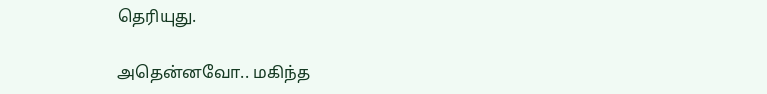தெரியுது.

அதென்னவோ.. மகிந்த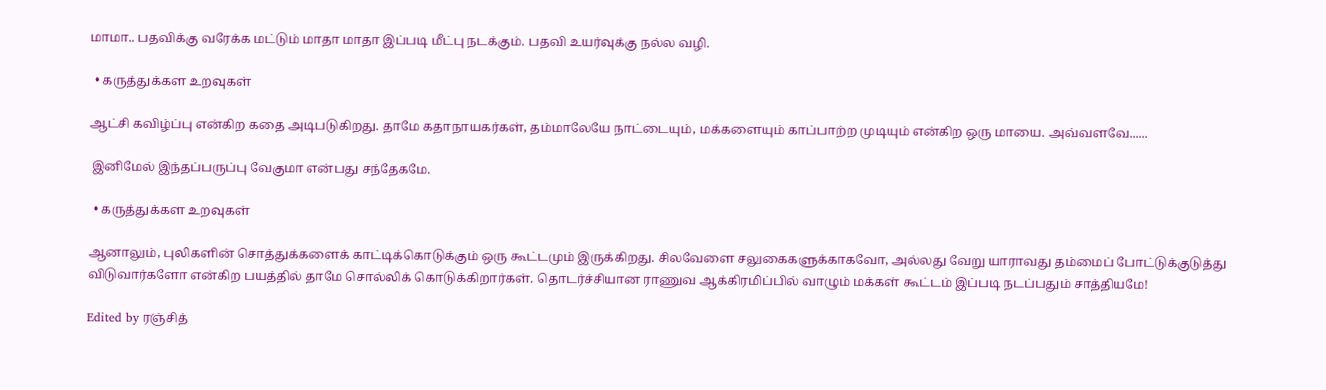மாமா.. பதவிக்கு வரேக்க மட்டும் மாதா மாதா இப்படி மீட்பு நடக்கும். பதவி உயர்வுக்கு நல்ல வழி.

  • கருத்துக்கள உறவுகள்

ஆட்சி கவிழ்ப்பு என்கிற கதை அடிபடுகிறது. தாமே கதாநாயகர்கள், தம்மாலேயே நாட்டையும், மக்களையும் காப்பாற்ற முடியும் என்கிற ஒரு மாயை. அவ்வளவே......

 இனிமேல் இந்தப்பருப்பு வேகுமா என்பது சந்தேகமே.

  • கருத்துக்கள உறவுகள்

ஆனாலும், புலிகளின் சொத்துக்களைக் காட்டிக்கொடுக்கும் ஒரு கூட்டமும் இருக்கிறது. சிலவேளை சலுகைகளுக்காகவோ, அல்லது வேறு யாராவது தம்மைப் போட்டுக்குடுத்து விடுவார்களோ என்கிற பயத்தில் தாமே சொல்லிக் கொடுக்கிறார்கள். தொடர்ச்சியான ராணுவ ஆக்கிரமிப்பில் வாழும் மக்கள் கூட்டம் இப்படி நடப்பதும் சாத்தியமே!

Edited by ரஞ்சித்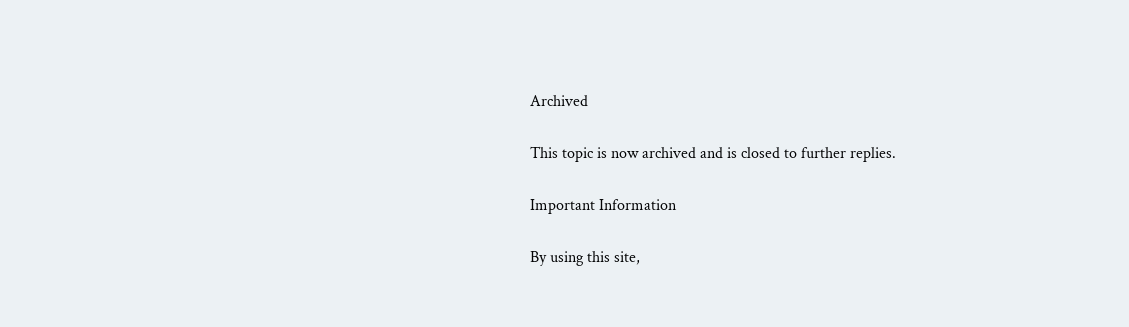Archived

This topic is now archived and is closed to further replies.

Important Information

By using this site,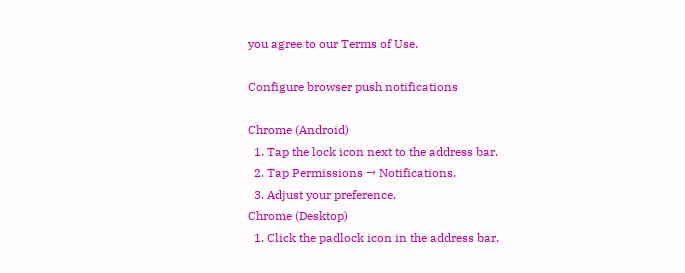you agree to our Terms of Use.

Configure browser push notifications

Chrome (Android)
  1. Tap the lock icon next to the address bar.
  2. Tap Permissions → Notifications.
  3. Adjust your preference.
Chrome (Desktop)
  1. Click the padlock icon in the address bar.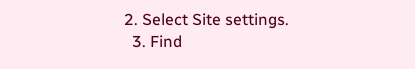2. Select Site settings.
  3. Find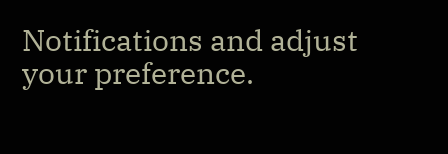Notifications and adjust your preference.